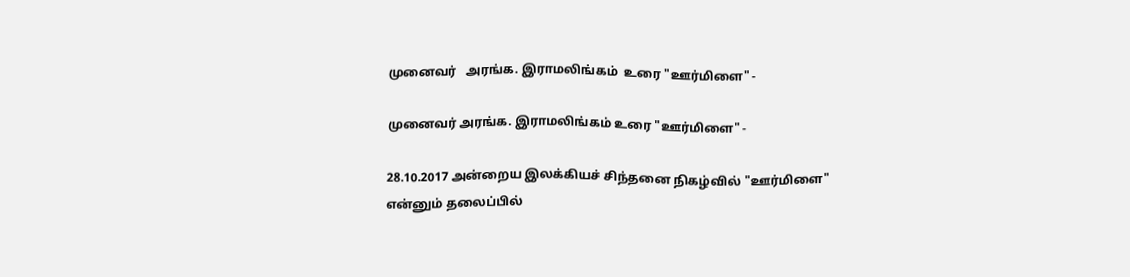முனைவர்   அரங்க. இராமலிங்கம்  உரை "ஊர்மிளை" -

முனைவர் அரங்க. இராமலிங்கம் உரை "ஊர்மிளை" -

28.10.2017 அன்றைய இலக்கியச் சிந்தனை நிகழ்வில் "ஊர்மிளை" என்னும் தலைப்பில்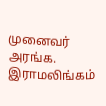முனைவர் அரங்க. இராமலிங்கம்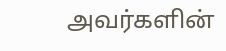அவர்களின்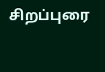சிறப்புரை